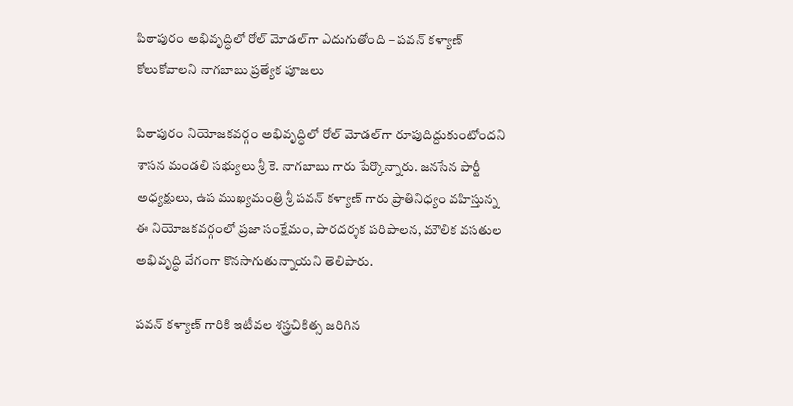పిఠాపురం అభివృద్ధిలో రోల్ మోడల్‌గా ఎదుగుతోంది – పవన్ కళ్యాణ్ కోలుకోవాలని నాగబాబు ప్రత్యేక పూజలు

పిఠాపురం నియోజకవర్గం అభివృద్ధిలో రోల్ మోడల్‌గా రూపుదిద్దుకుంటోందని శాసన మండలి సభ్యులు శ్రీ కె. నాగబాబు గారు పేర్కొన్నారు. జనసేన పార్టీ అధ్యక్షులు, ఉప ముఖ్యమంత్రి శ్రీ పవన్ కళ్యాణ్ గారు ప్రాతినిధ్యం వహిస్తున్న ఈ నియోజకవర్గంలో ప్రజా సంక్షేమం, పారదర్శక పరిపాలన, మౌలిక వసతుల అభివృద్ధి వేగంగా కొనసాగుతున్నాయని తెలిపారు.

పవన్ కళ్యాణ్ గారికి ఇటీవల శస్త్రచికిత్స జరిగిన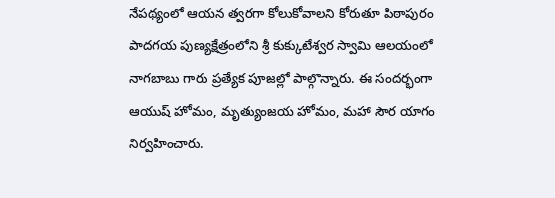నేపథ్యంలో ఆయన త్వరగా కోలుకోవాలని కోరుతూ పిఠాపురం పాదగయ పుణ్యక్షేత్రంలోని శ్రీ కుక్కుటేశ్వర స్వామి ఆలయంలో నాగబాబు గారు ప్రత్యేక పూజల్లో పాల్గొన్నారు. ఈ సందర్భంగా ఆయుష్ హోమం, మృత్యుంజయ హోమం, మహా సౌర యాగం నిర్వహించారు.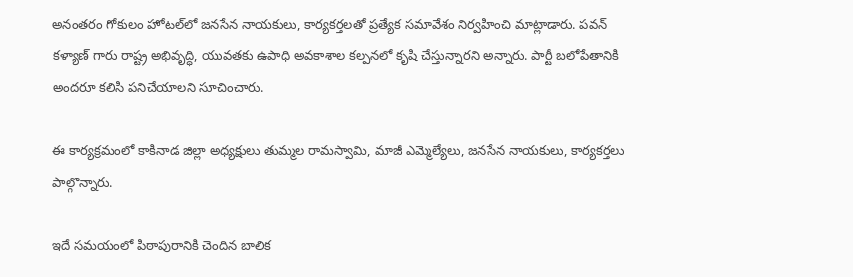అనంతరం గోకులం హోటల్‌లో జనసేన నాయకులు, కార్యకర్తలతో ప్రత్యేక సమావేశం నిర్వహించి మాట్లాడారు. పవన్ కళ్యాణ్ గారు రాష్ట్ర అభివృద్ధి, యువతకు ఉపాధి అవకాశాల కల్పనలో కృషి చేస్తున్నారని అన్నారు. పార్టీ బలోపేతానికి అందరూ కలిసి పనిచేయాలని సూచించారు.

ఈ కార్యక్రమంలో కాకినాడ జిల్లా అధ్యక్షులు తుమ్మల రామస్వామి, మాజీ ఎమ్మెల్యేలు, జనసేన నాయకులు, కార్యకర్తలు పాల్గొన్నారు.

ఇదే సమయంలో పిఠాపురానికి చెందిన బాలిక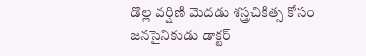డొల్ల వర్షిణి మెదడు శస్త్రచికిత్స కోసం జనసైనికుడు డాక్టర్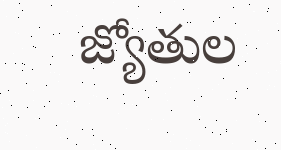జ్యోతుల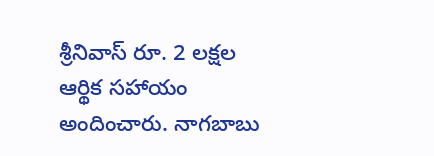శ్రీనివాస్ రూ. 2 లక్షల ఆర్థిక సహాయం అందించారు. నాగబాబు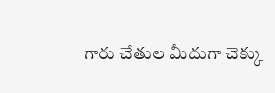గారు చేతుల మీదుగా చెక్కు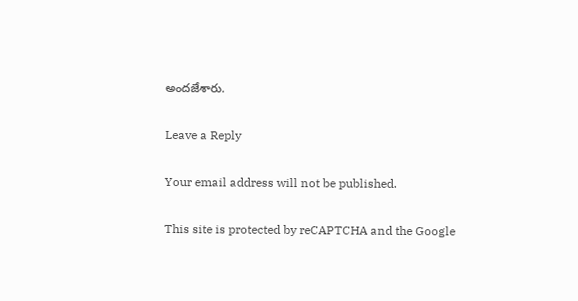అందజేశారు.

Leave a Reply

Your email address will not be published.

This site is protected by reCAPTCHA and the Google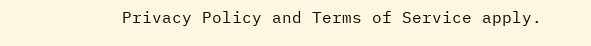Privacy Policy and Terms of Service apply.